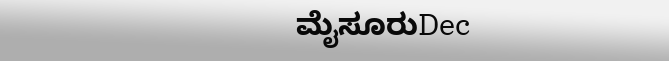ಮೈಸೂರುDec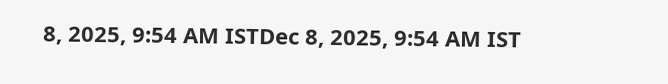8, 2025, 9:54 AM ISTDec 8, 2025, 9:54 AM IST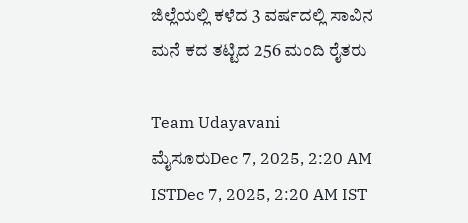ಜಿಲ್ಲೆಯಲ್ಲಿ ಕಳೆದ 3 ವರ್ಷದಲ್ಲಿ ಸಾವಿನ ಮನೆ ಕದ ತಟ್ಟಿದ 256 ಮಂದಿ ರೈತರು

Team Udayavani
ಮೈಸೂರುDec 7, 2025, 2:20 AM ISTDec 7, 2025, 2:20 AM IST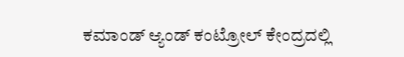ಕಮಾಂಡ್ ಆ್ಯಂಡ್ ಕಂಟ್ರೋಲ್ ಕೇಂದ್ರದಲ್ಲಿ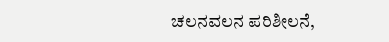ಚಲನವಲನ ಪರಿಶೀಲನೆ,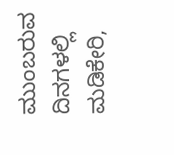ಮುಂಬರುವ ದಿನಗಳಲ್ಲಿ ಮಡಿಕೇರಿ,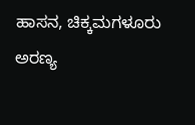ಹಾಸನ, ಚಿಕ್ಕಮಗಳೂರು ಅರಣ್ಯ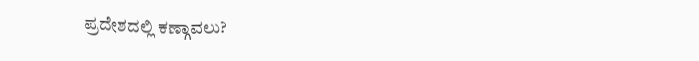ಪ್ರದೇಶದಲ್ಲಿ ಕಣ್ಗಾವಲು?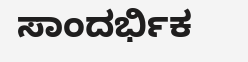ಸಾಂದರ್ಭಿಕ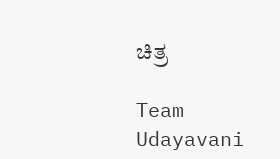ಚಿತ್ರ

Team Udayavani